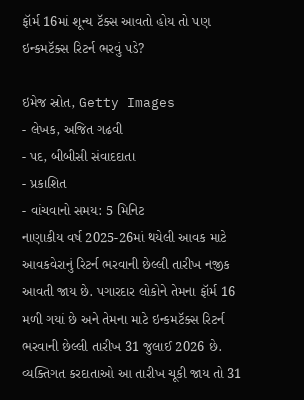ફૉર્મ 16માં શૂન્ય ટૅક્સ આવતો હોય તો પણ ઇન્કમટૅક્સ રિટર્ન ભરવું પડે?

ઇમેજ સ્રોત, Getty Images
- લેખક, અજિત ગઢવી
- પદ, બીબીસી સંવાદદાતા
- પ્રકાશિત
- વાંચવાનો સમય: 5 મિનિટ
નાણાકીય વર્ષ 2025-26માં થયેલી આવક માટે આવકવેરાનું રિટર્ન ભરવાની છેલ્લી તારીખ નજીક આવતી જાય છે. પગારદાર લોકોને તેમના ફૉર્મ 16 મળી ગયાં છે અને તેમના માટે ઇન્કમટૅક્સ રિટર્ન ભરવાની છેલ્લી તારીખ 31 જુલાઈ 2026 છે.
વ્યક્તિગત કરદાતાઓ આ તારીખ ચૂકી જાય તો 31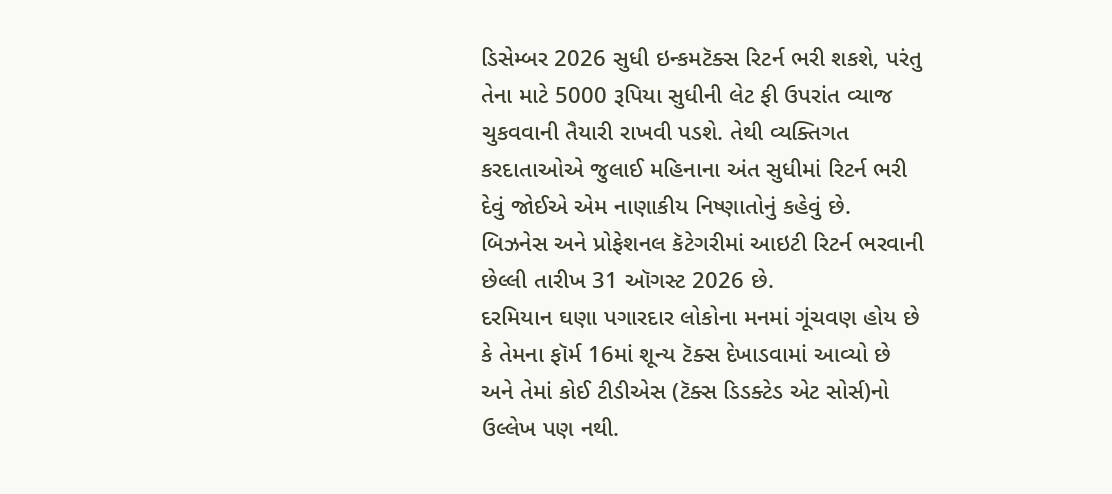ડિસેમ્બર 2026 સુધી ઇન્કમટૅક્સ રિટર્ન ભરી શકશે, પરંતુ તેના માટે 5000 રૂપિયા સુધીની લેટ ફી ઉપરાંત વ્યાજ ચુકવવાની તૈયારી રાખવી પડશે. તેથી વ્યક્તિગત કરદાતાઓએ જુલાઈ મહિનાના અંત સુધીમાં રિટર્ન ભરી દેવું જોઈએ એમ નાણાકીય નિષ્ણાતોનું કહેવું છે.
બિઝનેસ અને પ્રોફેશનલ કૅટેગરીમાં આઇટી રિટર્ન ભરવાની છેલ્લી તારીખ 31 ઑગસ્ટ 2026 છે.
દરમિયાન ઘણા પગારદાર લોકોના મનમાં ગૂંચવણ હોય છે કે તેમના ફૉર્મ 16માં શૂન્ય ટૅક્સ દેખાડવામાં આવ્યો છે અને તેમાં કોઈ ટીડીએસ (ટૅક્સ ડિડક્ટેડ એટ સોર્સ)નો ઉલ્લેખ પણ નથી.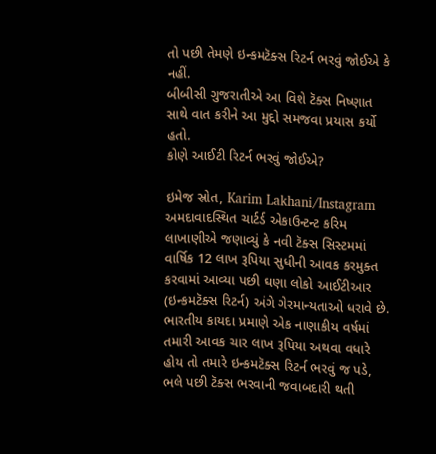તો પછી તેમણે ઇન્કમટૅક્સ રિટર્ન ભરવું જોઈએ કે નહીં.
બીબીસી ગુજરાતીએ આ વિશે ટૅક્સ નિષ્ણાત સાથે વાત કરીને આ મુદ્દો સમજવા પ્રયાસ કર્યો હતો.
કોણે આઈટી રિટર્ન ભરવું જોઈએ?

ઇમેજ સ્રોત, Karim Lakhani/Instagram
અમદાવાદસ્થિત ચાર્ટર્ડ એકાઉન્ટન્ટ કરિમ લાખાણીએ જણાવ્યું કે નવી ટૅક્સ સિસ્ટમમાં વાર્ષિક 12 લાખ રૂપિયા સુધીની આવક કરમુક્ત કરવામાં આવ્યા પછી ઘણા લોકો આઈટીઆર (ઇન્કમટૅક્સ રિટર્ન) અંગે ગેરમાન્યતાઓ ધરાવે છે.
ભારતીય કાયદા પ્રમાણે એક નાણાકીય વર્ષમાં તમારી આવક ચાર લાખ રૂપિયા અથવા વધારે હોય તો તમારે ઇન્કમટૅક્સ રિટર્ન ભરવું જ પડે, ભલે પછી ટૅક્સ ભરવાની જવાબદારી થતી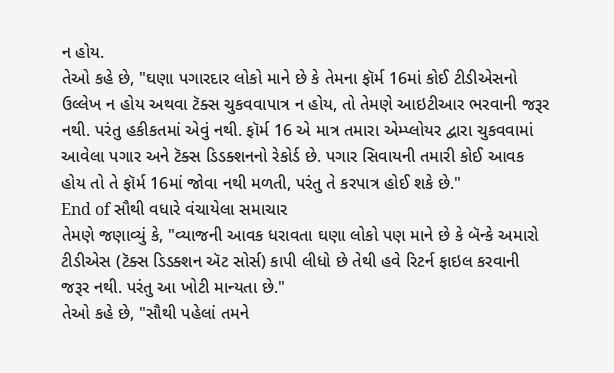ન હોય.
તેઓ કહે છે, "ઘણા પગારદાર લોકો માને છે કે તેમના ફૉર્મ 16માં કોઈ ટીડીએસનો ઉલ્લેખ ન હોય અથવા ટૅક્સ ચુકવવાપાત્ર ન હોય, તો તેમણે આઇટીઆર ભરવાની જરૂર નથી. પરંતુ હકીકતમાં એવું નથી. ફૉર્મ 16 એ માત્ર તમારા એમ્પ્લોયર દ્વારા ચુકવવામાં આવેલા પગાર અને ટૅક્સ ડિડક્શનનો રેકોર્ડ છે. પગાર સિવાયની તમારી કોઈ આવક હોય તો તે ફૉર્મ 16માં જોવા નથી મળતી, પરંતુ તે કરપાત્ર હોઈ શકે છે."
End of સૌથી વધારે વંચાયેલા સમાચાર
તેમણે જણાવ્યું કે, "વ્યાજની આવક ધરાવતા ઘણા લોકો પણ માને છે કે બૅન્કે અમારો ટીડીએસ (ટૅક્સ ડિડક્શન ઍટ સોર્સ) કાપી લીધો છે તેથી હવે રિટર્ન ફાઇલ કરવાની જરૂર નથી. પરંતુ આ ખોટી માન્યતા છે."
તેઓ કહે છે, "સૌથી પહેલાં તમને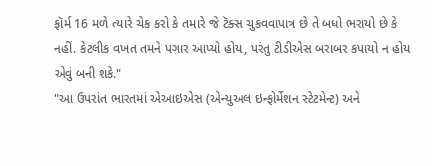ફૉર્મ 16 મળે ત્યારે ચેક કરો કે તમારે જે ટૅક્સ ચુકવવાપાત્ર છે તે બધો ભરાયો છે કે નહીં. કેટલીક વખત તમને પગાર આપ્યો હોય, પરંતુ ટીડીએસ બરાબર કપાયો ન હોય એવું બની શકે."
"આ ઉપરાંત ભારતમાં એઆઇએસ (એન્યુઅલ ઇન્ફોર્મેશન સ્ટેટમેન્ટ) અને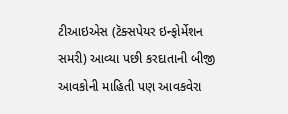ટીઆઇએસ (ટૅક્સપેયર ઇન્ફોર્મેશન સમરી) આવ્યા પછી કરદાતાની બીજી આવકોની માહિતી પણ આવકવેરા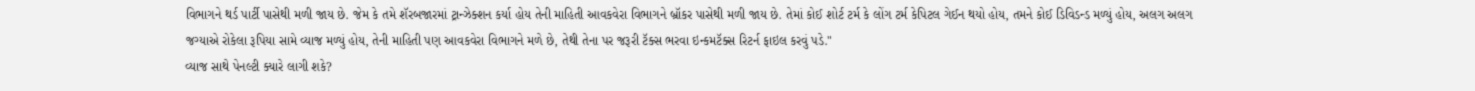વિભાગને થર્ડ પાર્ટી પાસેથી મળી જાય છે. જેમ કે તમે શૅરબજારમાં ટ્રાન્ઝેક્શન કર્યા હોય તેની માહિતી આવકવેરા વિભાગને બ્રૉકર પાસેથી મળી જાય છે. તેમાં કોઈ શોર્ટ ટર્મ કે લોંગ ટર્મ કેપિટલ ગેઈન થયો હોય, તમને કોઈ ડિવિડન્ડ મળ્યું હોય, અલગ અલગ જગ્યાએ રોકેલા રૂપિયા સામે વ્યાજ મળ્યું હોય, તેની માહિતી પણ આવકવેરા વિભાગને મળે છે, તેથી તેના પર જરૂરી ટૅક્સ ભરવા ઇન્કમટૅક્સ રિટર્ન ફાઇલ કરવું પડે."
વ્યાજ સાથે પેનલ્ટી ક્યારે લાગી શકે?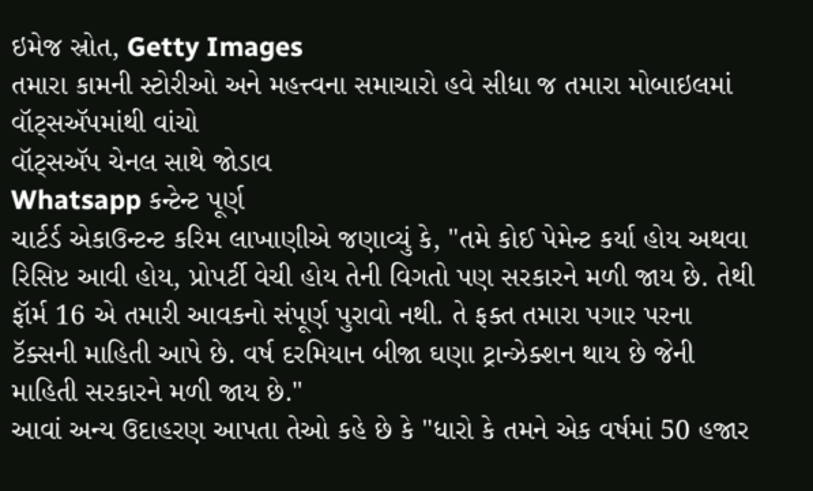ઇમેજ સ્રોત, Getty Images
તમારા કામની સ્ટોરીઓ અને મહત્ત્વના સમાચારો હવે સીધા જ તમારા મોબાઇલમાં વૉટ્સઍપમાંથી વાંચો
વૉટ્સઍપ ચેનલ સાથે જોડાવ
Whatsapp કન્ટેન્ટ પૂર્ણ
ચાર્ટર્ડ એકાઉન્ટન્ટ કરિમ લાખાણીએ જણાવ્યું કે, "તમે કોઈ પેમેન્ટ કર્યા હોય અથવા રિસિપ્ટ આવી હોય, પ્રોપર્ટી વેચી હોય તેની વિગતો પણ સરકારને મળી જાય છે. તેથી ફૉર્મ 16 એ તમારી આવકનો સંપૂર્ણ પુરાવો નથી. તે ફક્ત તમારા પગાર પરના ટૅક્સની માહિતી આપે છે. વર્ષ દરમિયાન બીજા ઘણા ટ્રાન્ઝેક્શન થાય છે જેની માહિતી સરકારને મળી જાય છે."
આવાં અન્ય ઉદાહરણ આપતા તેઓ કહે છે કે "ધારો કે તમને એક વર્ષમાં 50 હજાર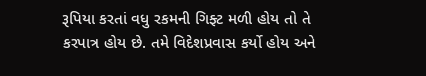રૂપિયા કરતાં વધુ રકમની ગિફ્ટ મળી હોય તો તે કરપાત્ર હોય છે. તમે વિદેશપ્રવાસ કર્યો હોય અને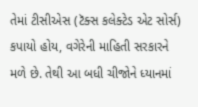તેમાં ટીસીએસ (ટૅક્સ કલેક્ટેડ એટ સોર્સ) કપાયો હોય, વગેરેની માહિતી સરકારને મળે છે. તેથી આ બધી ચીજોને ધ્યાનમાં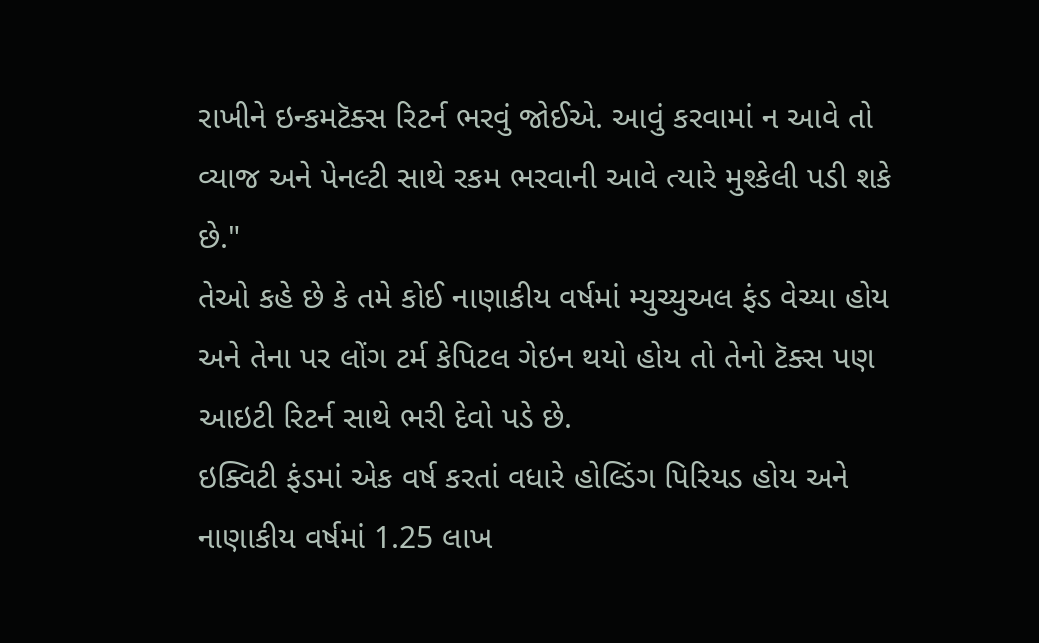રાખીને ઇન્કમટૅક્સ રિટર્ન ભરવું જોઈએ. આવું કરવામાં ન આવે તો વ્યાજ અને પેનલ્ટી સાથે રકમ ભરવાની આવે ત્યારે મુશ્કેલી પડી શકે છે."
તેઓ કહે છે કે તમે કોઈ નાણાકીય વર્ષમાં મ્યુચ્યુઅલ ફંડ વેચ્યા હોય અને તેના પર લોંગ ટર્મ કેપિટલ ગેઇન થયો હોય તો તેનો ટૅક્સ પણ આઇટી રિટર્ન સાથે ભરી દેવો પડે છે.
ઇક્વિટી ફંડમાં એક વર્ષ કરતાં વધારે હોલ્ડિંગ પિરિયડ હોય અને નાણાકીય વર્ષમાં 1.25 લાખ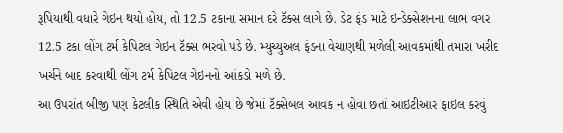રૂપિયાથી વધારે ગેઇન થયો હોય, તો 12.5 ટકાના સમાન દરે ટૅક્સ લાગે છે. ડેટ ફંડ માટે ઇન્ડેક્સેશનના લાભ વગર 12.5 ટકા લોંગ ટર્મ કેપિટલ ગેઇન ટૅક્સ ભરવો પડે છે. મ્યુચ્યુઅલ ફંડના વેચાણથી મળેલી આવકમાંથી તમારા ખરીદ ખર્ચને બાદ કરવાથી લોંગ ટર્મ કેપિટલ ગેઇનનો આંકડો મળે છે.
આ ઉપરાંત બીજી પણ કેટલીક સ્થિતિ એવી હોય છે જેમાં ટૅક્સેબલ આવક ન હોવા છતાં આઇટીઆર ફાઇલ કરવું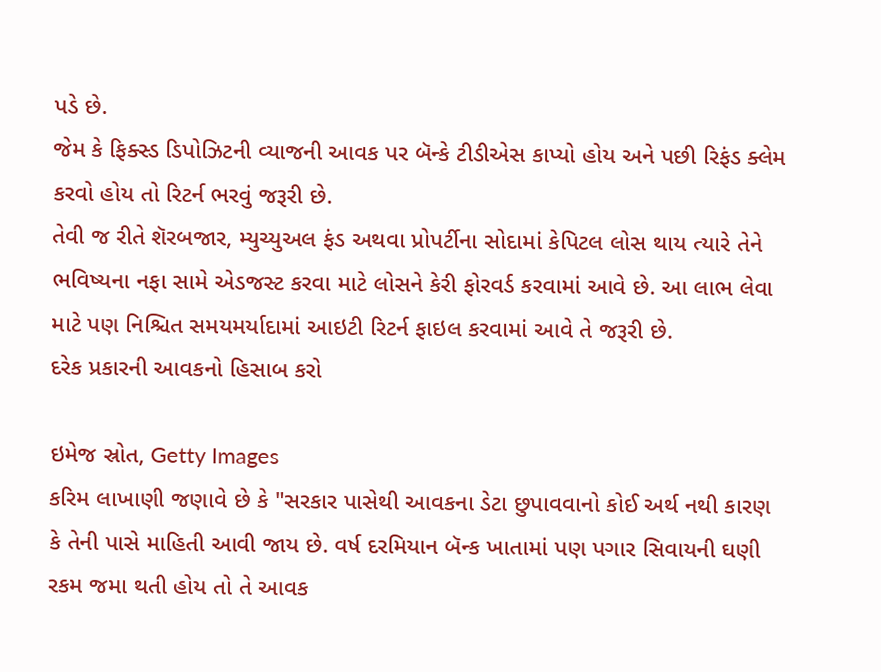પડે છે.
જેમ કે ફિક્સ્ડ ડિપોઝિટની વ્યાજની આવક પર બૅન્કે ટીડીએસ કાપ્યો હોય અને પછી રિફંડ ક્લેમ કરવો હોય તો રિટર્ન ભરવું જરૂરી છે.
તેવી જ રીતે શૅરબજાર, મ્યુચ્યુઅલ ફંડ અથવા પ્રોપર્ટીના સોદામાં કેપિટલ લોસ થાય ત્યારે તેને ભવિષ્યના નફા સામે એડજસ્ટ કરવા માટે લોસને કેરી ફોરવર્ડ કરવામાં આવે છે. આ લાભ લેવા માટે પણ નિશ્ચિત સમયમર્યાદામાં આઇટી રિટર્ન ફાઇલ કરવામાં આવે તે જરૂરી છે.
દરેક પ્રકારની આવકનો હિસાબ કરો

ઇમેજ સ્રોત, Getty Images
કરિમ લાખાણી જણાવે છે કે "સરકાર પાસેથી આવકના ડેટા છુપાવવાનો કોઈ અર્થ નથી કારણ કે તેની પાસે માહિતી આવી જાય છે. વર્ષ દરમિયાન બૅન્ક ખાતામાં પણ પગાર સિવાયની ઘણી રકમ જમા થતી હોય તો તે આવક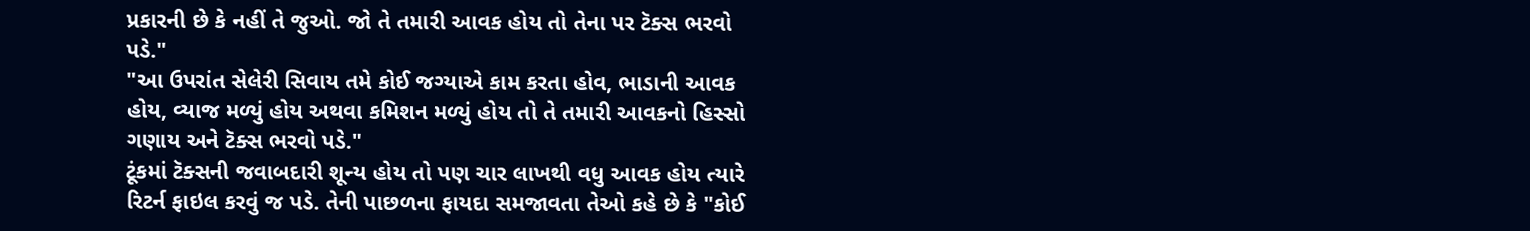પ્રકારની છે કે નહીં તે જુઓ. જો તે તમારી આવક હોય તો તેના પર ટૅક્સ ભરવો પડે."
"આ ઉપરાંત સેલેરી સિવાય તમે કોઈ જગ્યાએ કામ કરતા હોવ, ભાડાની આવક હોય, વ્યાજ મળ્યું હોય અથવા કમિશન મળ્યું હોય તો તે તમારી આવકનો હિસ્સો ગણાય અને ટૅક્સ ભરવો પડે."
ટૂંકમાં ટૅક્સની જવાબદારી શૂન્ય હોય તો પણ ચાર લાખથી વધુ આવક હોય ત્યારે રિટર્ન ફાઇલ કરવું જ પડે. તેની પાછળના ફાયદા સમજાવતા તેઓ કહે છે કે "કોઈ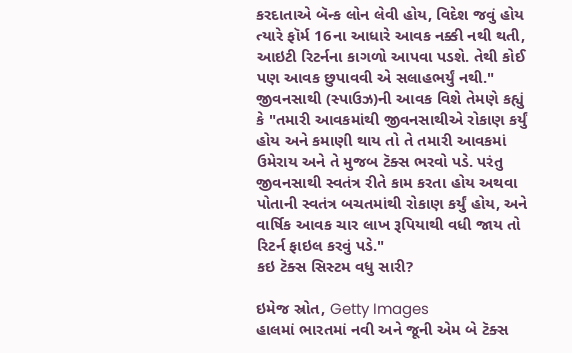કરદાતાએ બૅન્ક લોન લેવી હોય, વિદેશ જવું હોય ત્યારે ફૉર્મ 16ના આધારે આવક નક્કી નથી થતી, આઇટી રિટર્નના કાગળો આપવા પડશે. તેથી કોઈ પણ આવક છુપાવવી એ સલાહભર્યું નથી."
જીવનસાથી (સ્પાઉઝ)ની આવક વિશે તેમણે કહ્યું કે "તમારી આવકમાંથી જીવનસાથીએ રોકાણ કર્યું હોય અને કમાણી થાય તો તે તમારી આવકમાં ઉમેરાય અને તે મુજબ ટૅક્સ ભરવો પડે. પરંતુ જીવનસાથી સ્વતંત્ર રીતે કામ કરતા હોય અથવા પોતાની સ્વતંત્ર બચતમાંથી રોકાણ કર્યું હોય, અને વાર્ષિક આવક ચાર લાખ રૂપિયાથી વધી જાય તો રિટર્ન ફાઇલ કરવું પડે."
કઇ ટૅક્સ સિસ્ટમ વધુ સારી?

ઇમેજ સ્રોત, Getty Images
હાલમાં ભારતમાં નવી અને જૂની એમ બે ટૅક્સ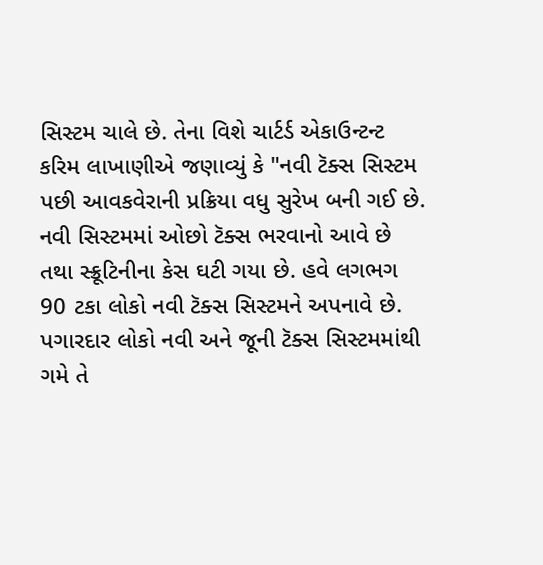સિસ્ટમ ચાલે છે. તેના વિશે ચાર્ટર્ડ એકાઉન્ટન્ટ કરિમ લાખાણીએ જણાવ્યું કે "નવી ટૅક્સ સિસ્ટમ પછી આવકવેરાની પ્રક્રિયા વધુ સુરેખ બની ગઈ છે. નવી સિસ્ટમમાં ઓછો ટૅક્સ ભરવાનો આવે છે તથા સ્ક્રૂટિનીના કેસ ઘટી ગયા છે. હવે લગભગ 90 ટકા લોકો નવી ટૅક્સ સિસ્ટમને અપનાવે છે. પગારદાર લોકો નવી અને જૂની ટૅક્સ સિસ્ટમમાંથી ગમે તે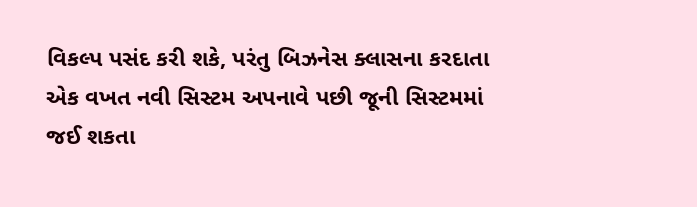વિકલ્પ પસંદ કરી શકે, પરંતુ બિઝનેસ ક્લાસના કરદાતા એક વખત નવી સિસ્ટમ અપનાવે પછી જૂની સિસ્ટમમાં જઈ શકતા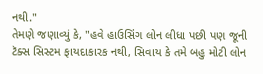નથી."
તેમણે જણાવ્યું કે, "હવે હાઉસિંગ લોન લીધા પછી પણ જૂની ટૅક્સ સિસ્ટમ ફાયદાકારક નથી, સિવાય કે તમે બહુ મોટી લોન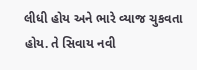લીધી હોય અને ભારે વ્યાજ ચુકવતા હોય. તે સિવાય નવી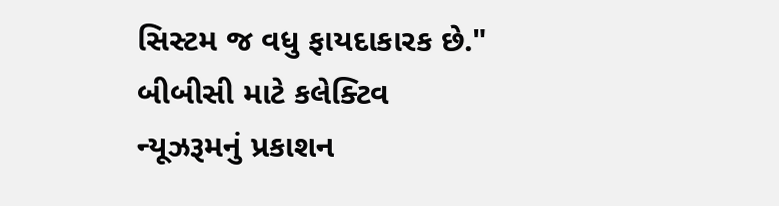સિસ્ટમ જ વધુ ફાયદાકારક છે."
બીબીસી માટે કલેક્ટિવ ન્યૂઝરૂમનું પ્રકાશન